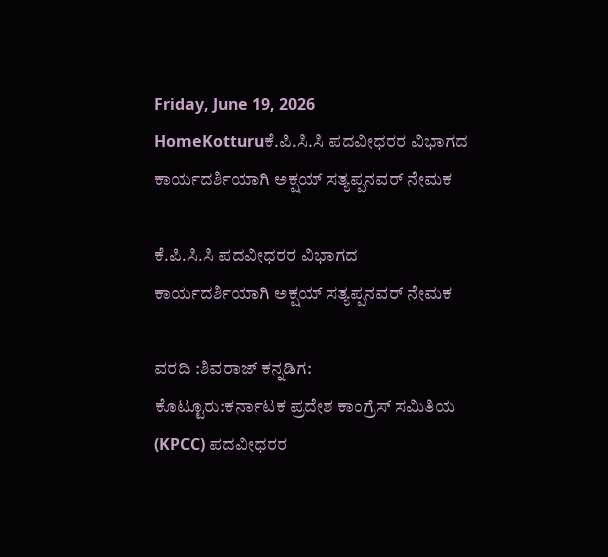Friday, June 19, 2026
HomeKotturuಕೆ.ಪಿ.ಸಿ.ಸಿ ಪದವೀಧರರ ವಿಭಾಗದ ಕಾರ್ಯದರ್ಶಿಯಾಗಿ ಅಕ್ಷಯ್ ಸತ್ಯಪ್ಪನವರ್ ನೇಮಕ

ಕೆ.ಪಿ.ಸಿ.ಸಿ ಪದವೀಧರರ ವಿಭಾಗದ ಕಾರ್ಯದರ್ಶಿಯಾಗಿ ಅಕ್ಷಯ್ ಸತ್ಯಪ್ಪನವರ್ ನೇಮಕ

ವರದಿ :ಶಿವರಾಜ್ ಕನ್ನಡಿಗ:
ಕೊಟ್ಟೂರು:ಕರ್ನಾಟಕ ಪ್ರದೇಶ ಕಾಂಗ್ರೆಸ್ ಸಮಿತಿಯ (KPCC) ಪದವೀಧರರ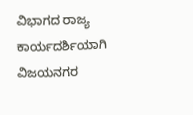ವಿಭಾಗದ ರಾಜ್ಯ ಕಾರ್ಯದರ್ಶಿಯಾಗಿ ವಿಜಯನಗರ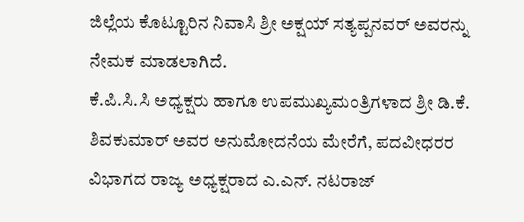ಜಿಲ್ಲೆಯ ಕೊಟ್ಟೂರಿನ ನಿವಾಸಿ ಶ್ರೀ ಅಕ್ಷಯ್ ಸತ್ಯಪ್ಪನವರ್ ಅವರನ್ನು ನೇಮಕ ಮಾಡಲಾಗಿದೆ.
ಕೆ.ಪಿ.ಸಿ.ಸಿ ಅಧ್ಯಕ್ಷರು ಹಾಗೂ ಉಪಮುಖ್ಯಮಂತ್ರಿಗಳಾದ ಶ್ರೀ ಡಿ.ಕೆ. ಶಿವಕುಮಾರ್ ಅವರ ಅನುಮೋದನೆಯ ಮೇರೆಗೆ, ಪದವೀಧರರ ವಿಭಾಗದ ರಾಜ್ಯ ಅಧ್ಯಕ್ಷರಾದ ಎ.ಎನ್. ನಟರಾಜ್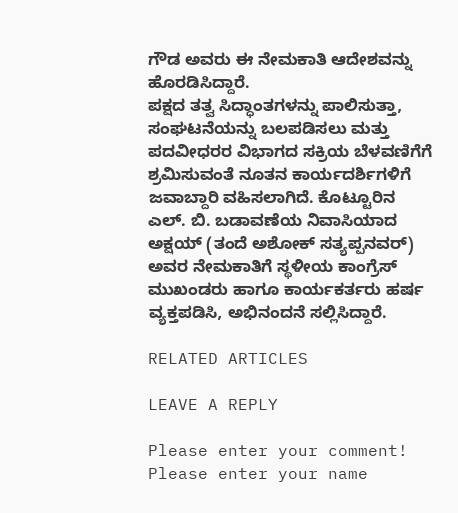ಗೌಡ ಅವರು ಈ ನೇಮಕಾತಿ ಆದೇಶವನ್ನು ಹೊರಡಿಸಿದ್ದಾರೆ.
ಪಕ್ಷದ ತತ್ವ ಸಿದ್ಧಾಂತಗಳನ್ನು ಪಾಲಿಸುತ್ತಾ, ಸಂಘಟನೆಯನ್ನು ಬಲಪಡಿಸಲು ಮತ್ತು ಪದವೀಧರರ ವಿಭಾಗದ ಸಕ್ರಿಯ ಬೆಳವಣಿಗೆಗೆ ಶ್ರಮಿಸುವಂತೆ ನೂತನ ಕಾರ್ಯದರ್ಶಿಗಳಿಗೆ ಜವಾಬ್ದಾರಿ ವಹಿಸಲಾಗಿದೆ. ಕೊಟ್ಟೂರಿನ ಎಲ್. ಬಿ. ಬಡಾವಣೆಯ ನಿವಾಸಿಯಾದ ಅಕ್ಷಯ್ (ತಂದೆ ಅಶೋಕ್ ಸತ್ಯಪ್ಪನವರ್) ಅವರ ನೇಮಕಾತಿಗೆ ಸ್ಥಳೀಯ ಕಾಂಗ್ರೆಸ್ ಮುಖಂಡರು ಹಾಗೂ ಕಾರ್ಯಕರ್ತರು ಹರ್ಷ ವ್ಯಕ್ತಪಡಿಸಿ, ಅಭಿನಂದನೆ ಸಲ್ಲಿಸಿದ್ದಾರೆ.

RELATED ARTICLES

LEAVE A REPLY

Please enter your comment!
Please enter your name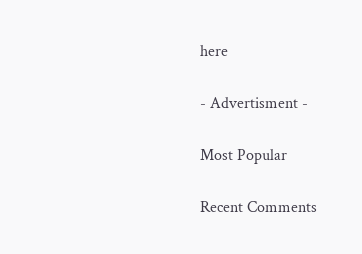here

- Advertisment -

Most Popular

Recent Comments